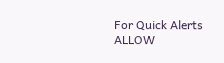For Quick Alerts
ALLOW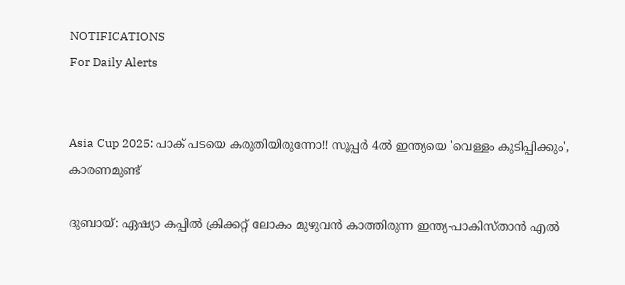NOTIFICATIONS
For Daily Alerts


Asia Cup 2025: പാക് പടയെ കരുതിയിരുന്നോ!! സൂപ്പര്‍ 4ല്‍ ഇന്ത്യയെ 'വെള്ളം കുടിപ്പിക്കും', കാരണമുണ്ട്

ദുബായ്: ഏഷ്യാ കപ്പില്‍ ക്രിക്കറ്റ് ലോകം മുഴുവന്‍ കാത്തിരുന്ന ഇന്ത്യ-പാകിസ്താന്‍ എല്‍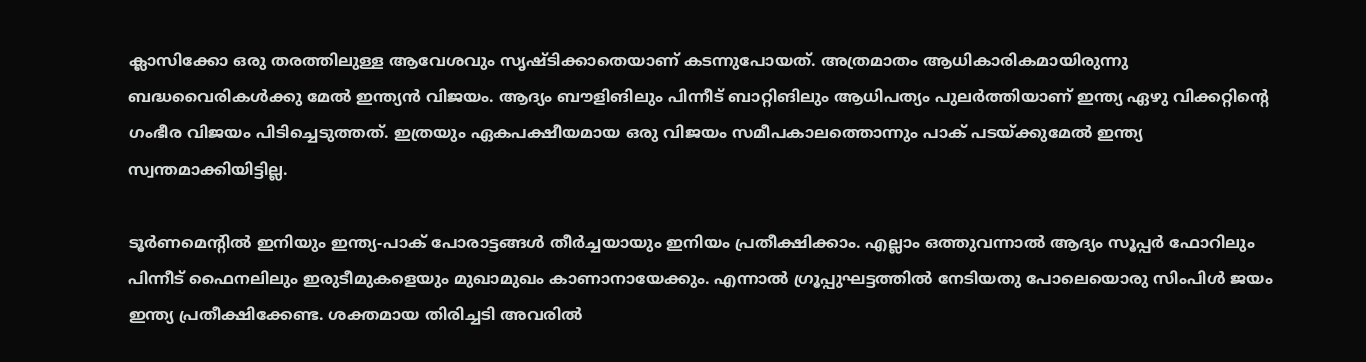ക്ലാസിക്കോ ഒരു തരത്തിലുള്ള ആവേശവും സൃഷ്ടിക്കാതെയാണ് കടന്നുപോയത്. അത്രമാതം ആധികാരികമായിരുന്നു ബദ്ധവൈരികള്‍ക്കു മേല്‍ ഇന്ത്യന്‍ വിജയം. ആദ്യം ബൗളിങിലും പിന്നീട് ബാറ്റിങിലും ആധിപത്യം പുലര്‍ത്തിയാണ് ഇന്ത്യ ഏഴു വിക്കറ്റിന്റെ ഗംഭീര വിജയം പിടിച്ചെടുത്തത്. ഇത്രയും ഏകപക്ഷീയമായ ഒരു വിജയം സമീപകാലത്തൊന്നും പാക് പടയ്ക്കുമേല്‍ ഇന്ത്യ സ്വന്തമാക്കിയിട്ടില്ല.

ടൂര്‍ണമെന്റില്‍ ഇനിയും ഇന്ത്യ-പാക് പോരാട്ടങ്ങള്‍ തീര്‍ച്ചയായും ഇനിയം പ്രതീക്ഷിക്കാം. എല്ലാം ഒത്തുവന്നാല്‍ ആദ്യം സൂപ്പര്‍ ഫോറിലും പിന്നീട് ഫൈനലിലും ഇരുടീമുകളെയും മുഖാമുഖം കാണാനായേക്കും. എന്നാല്‍ ഗ്രൂപ്പുഘട്ടത്തില്‍ നേടിയതു പോലെയൊരു സിംപിള്‍ ജയം ഇന്ത്യ പ്രതീക്ഷിക്കേണ്ട. ശക്തമായ തിരിച്ചടി അവരില്‍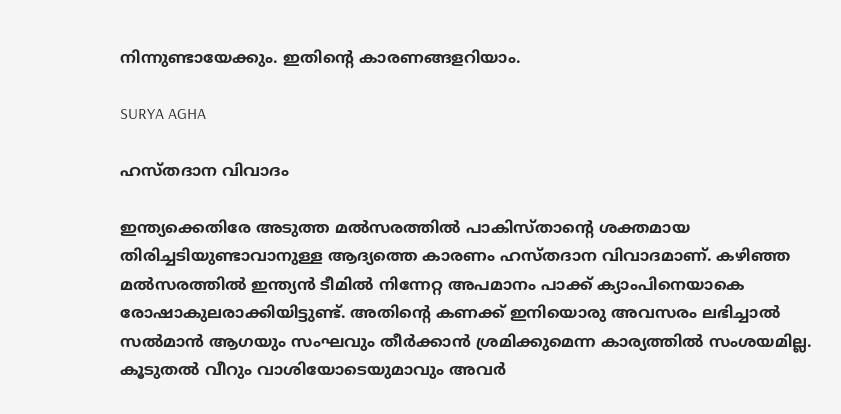നിന്നുണ്ടായേക്കും. ഇതിന്റെ കാരണങ്ങളറിയാം.

SURYA AGHA

ഹസ്തദാന വിവാദം

ഇന്ത്യക്കെതിരേ അടുത്ത മല്‍സരത്തില്‍ പാകിസ്താന്റെ ശക്തമായ തിരിച്ചടിയുണ്ടാവാനുള്ള ആദ്യത്തെ കാരണം ഹസ്തദാന വിവാദമാണ്. കഴിഞ്ഞ മല്‍സരത്തില്‍ ഇന്ത്യന്‍ ടീമില്‍ നിന്നേറ്റ അപമാനം പാക്ക് ക്യാംപിനെയാകെ രോഷാകുലരാക്കിയിട്ടുണ്ട്. അതിന്റെ കണക്ക് ഇനിയൊരു അവസരം ലഭിച്ചാല്‍ സല്‍മാന്‍ ആഗയും സംഘവും തീര്‍ക്കാന്‍ ശ്രമിക്കുമെന്ന കാര്യത്തില്‍ സംശയമില്ല. കൂടുതല്‍ വീറും വാശിയോടെയുമാവും അവര്‍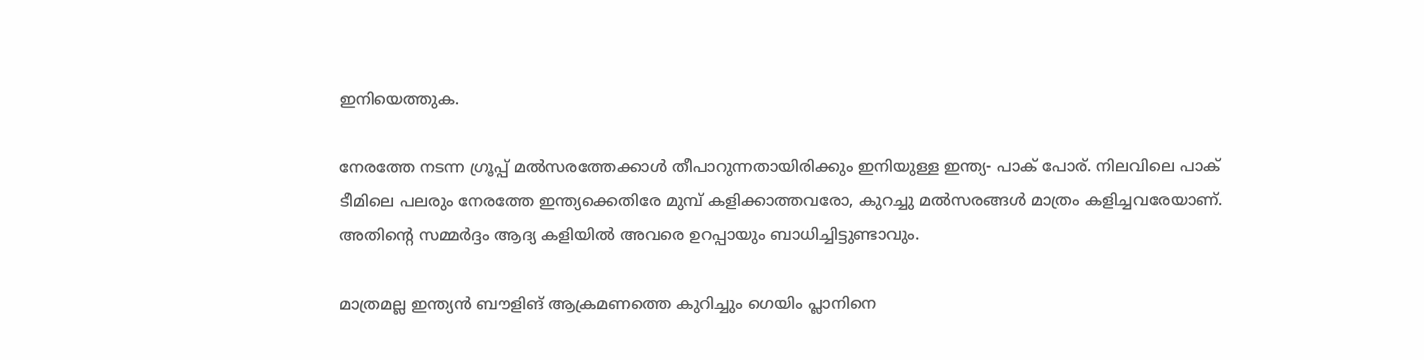ഇനിയെത്തുക.

നേരത്തേ നടന്ന ഗ്രൂപ്പ് മല്‍സരത്തേക്കാള്‍ തീപാറുന്നതായിരിക്കും ഇനിയുള്ള ഇന്ത്യ- പാക് പോര്. നിലവിലെ പാക് ടീമിലെ പലരും നേരത്തേ ഇന്ത്യക്കെതിരേ മുമ്പ് കളിക്കാത്തവരോ, കുറച്ചു മല്‍സരങ്ങള്‍ മാത്രം കളിച്ചവരേയാണ്. അതിന്റെ സമ്മര്‍ദ്ദം ആദ്യ കളിയില്‍ അവരെ ഉറപ്പായും ബാധിച്ചിട്ടുണ്ടാവും.

മാത്രമല്ല ഇന്ത്യന്‍ ബൗളിങ് ആക്രമണത്തെ കുറിച്ചും ഗെയിം പ്ലാനിനെ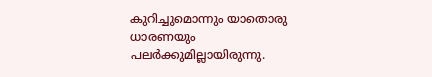കുറിച്ചുമൊന്നും യാതൊരു ധാരണയും പലര്‍ക്കുമില്ലായിരുന്നു.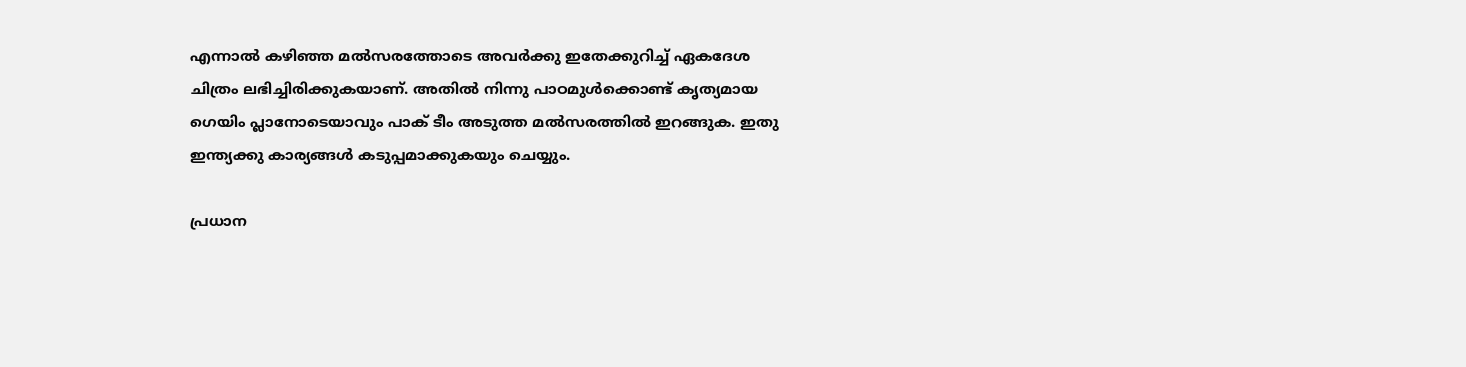എന്നാല്‍ കഴിഞ്ഞ മല്‍സരത്തോടെ അവര്‍ക്കു ഇതേക്കുറിച്ച് ഏകദേശ ചിത്രം ലഭിച്ചിരിക്കുകയാണ്. അതില്‍ നിന്നു പാഠമുള്‍ക്കൊണ്ട് കൃത്യമായ ഗെയിം പ്ലാനോടെയാവും പാക് ടീം അടുത്ത മല്‍സരത്തില്‍ ഇറങ്ങുക. ഇതു ഇന്ത്യക്കു കാര്യങ്ങള്‍ കടുപ്പമാക്കുകയും ചെയ്യും.

പ്രധാന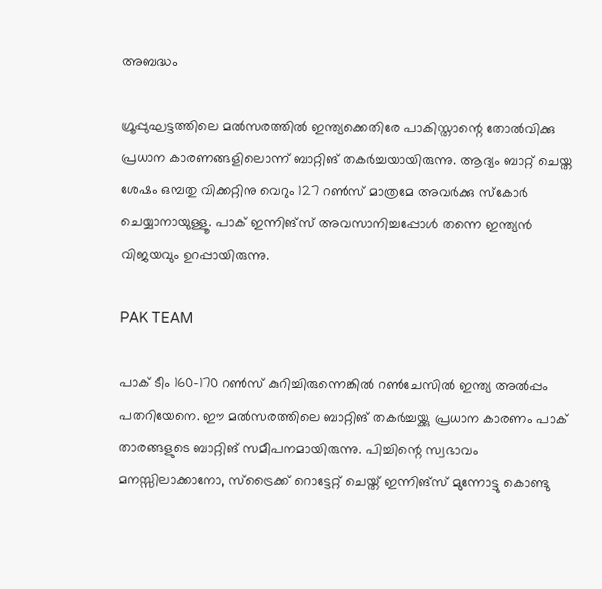അബദ്ധം

ഗ്രൂപ്പുഘട്ടത്തിലെ മല്‍സരത്തില്‍ ഇന്ത്യക്കെതിരേ പാകിസ്താന്റെ തോല്‍വിക്കു പ്രധാന കാരണങ്ങളിലൊന്ന് ബാറ്റിങ് തകര്‍ച്ചയായിരുന്നു. ആദ്യം ബാറ്റ് ചെയ്ത ശേഷം ഒമ്പതു വിക്കറ്റിനു വെറും 127 റണ്‍സ് മാത്രമേ അവര്‍ക്കു സ്‌കോര്‍ ചെയ്യാനായുള്ളൂ. പാക് ഇന്നിങ്‌സ് അവസാനിച്ചപ്പോള്‍ തന്നെ ഇന്ത്യന്‍ വിജയവും ഉറപ്പായിരുന്നു.

PAK TEAM

പാക് ടീം 160-170 റണ്‍സ് കുറിച്ചിരുന്നെങ്കില്‍ റണ്‍ചേസില്‍ ഇന്ത്യ അല്‍പ്പം പതറിയേനെ. ഈ മല്‍സരത്തിലെ ബാറ്റിങ് തകര്‍ച്ചയ്ക്കു പ്രധാന കാരണം പാക് താരങ്ങളുടെ ബാറ്റിങ് സമീപനമായിരുന്നു. പിച്ചിന്റെ സ്വഭാവം മനസ്സിലാക്കാനോ, സ്‌ട്രൈക്ക് റൊട്ടേറ്റ് ചെയ്ത് ഇന്നിങ്‌സ് മുന്നോട്ടു കൊണ്ടു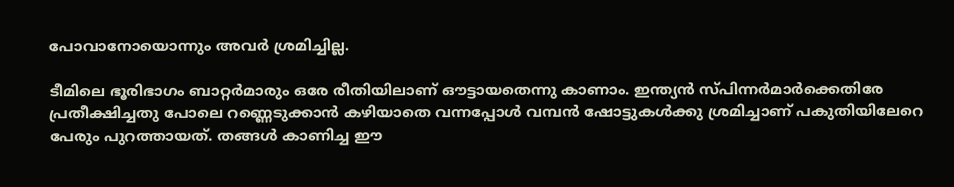പോവാനോയൊന്നും അവര്‍ ശ്രമിച്ചില്ല.

ടീമിലെ ഭൂരിഭാഗം ബാറ്റര്‍മാരും ഒരേ രീതിയിലാണ് ഔട്ടായതെന്നു കാണാം. ഇന്ത്യന്‍ സ്പിന്നര്‍മാര്‍ക്കെതിരേ പ്രതീക്ഷിച്ചതു പോലെ റണ്ണെടുക്കാന്‍ കഴിയാതെ വന്നപ്പോള്‍ വമ്പന്‍ ഷോട്ടുകള്‍ക്കു ശ്രമിച്ചാണ് പകുതിയിലേറെ പേരും പുറത്തായത്. തങ്ങള്‍ കാണിച്ച ഈ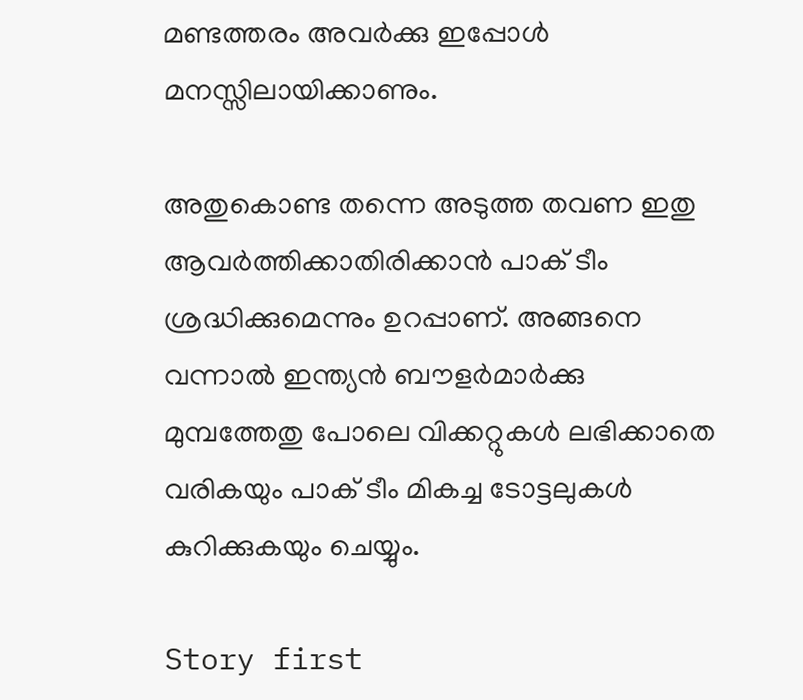മണ്ടത്തരം അവര്‍ക്കു ഇപ്പോള്‍ മനസ്സിലായിക്കാണും.

അതുകൊണ്ട തന്നെ അടുത്ത തവണ ഇതു ആവര്‍ത്തിക്കാതിരിക്കാന്‍ പാക് ടീം ശ്രദ്ധിക്കുമെന്നും ഉറപ്പാണ്. അങ്ങനെ വന്നാല്‍ ഇന്ത്യന്‍ ബൗളര്‍മാര്‍ക്കു മുമ്പത്തേതു പോലെ വിക്കറ്റുകള്‍ ലഭിക്കാതെ വരികയും പാക് ടീം മികച്ച ടോട്ടലുകള്‍ കുറിക്കുകയും ചെയ്യും.

Story first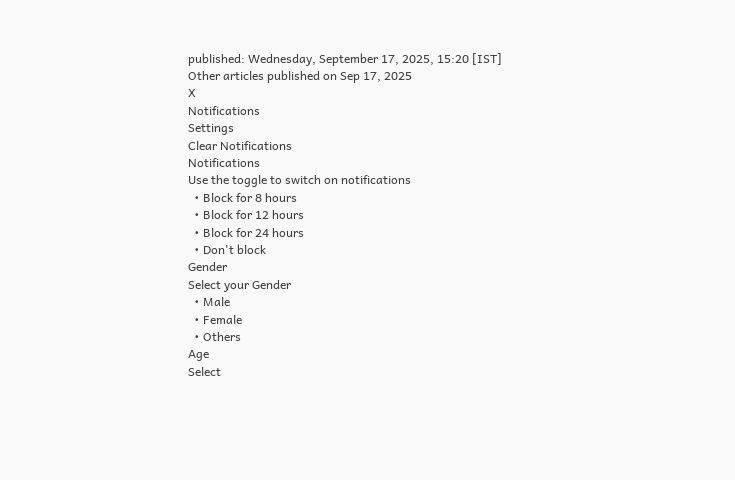published: Wednesday, September 17, 2025, 15:20 [IST]
Other articles published on Sep 17, 2025
X
Notifications
Settings
Clear Notifications
Notifications
Use the toggle to switch on notifications
  • Block for 8 hours
  • Block for 12 hours
  • Block for 24 hours
  • Don't block
Gender
Select your Gender
  • Male
  • Female
  • Others
Age
Select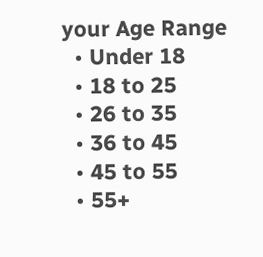your Age Range
  • Under 18
  • 18 to 25
  • 26 to 35
  • 36 to 45
  • 45 to 55
  • 55+